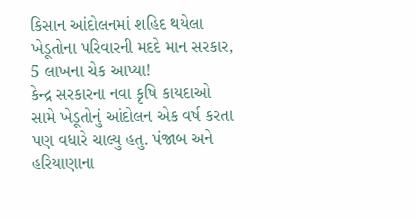કિસાન આંદોલનમાં શહિદ થયેલા ખેડૂતોના પરિવારની મદદે માન સરકાર, 5 લાખના ચેક આપ્યા!
કેન્દ્ર સરકારના નવા કૃષિ કાયદાઓ સામે ખેડૂતોનું આંદોલન એક વર્ષ કરતા પણ વધારે ચાલ્યુ હતુ. પંજાબ અને હરિયાણાના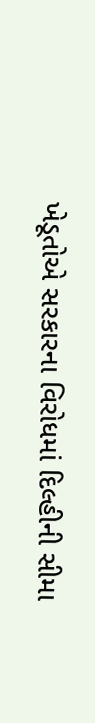ખેડૂતોએ સરકારના વિરોધમાં દિલ્હીની સીમા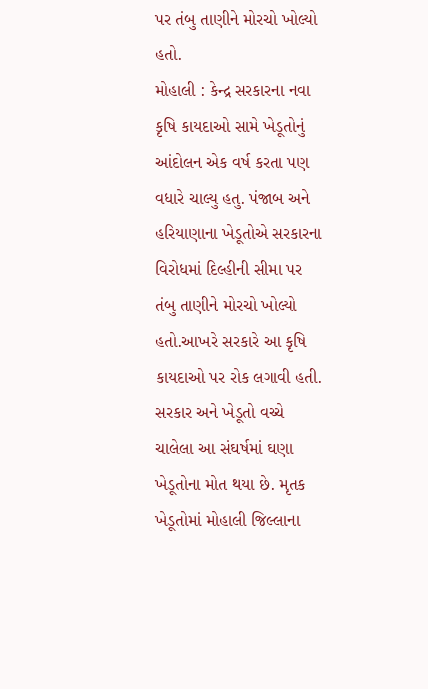પર તંબુ તાણીને મોરચો ખોલ્યો હતો.
મોહાલી : કેન્દ્ર સરકારના નવા કૃષિ કાયદાઓ સામે ખેડૂતોનું આંદોલન એક વર્ષ કરતા પણ વધારે ચાલ્યુ હતુ. પંજાબ અને હરિયાણાના ખેડૂતોએ સરકારના વિરોધમાં દિલ્હીની સીમા પર તંબુ તાણીને મોરચો ખોલ્યો હતો.આખરે સરકારે આ કૃષિ કાયદાઓ પર રોક લગાવી હતી. સરકાર અને ખેડૂતો વચ્ચે ચાલેલા આ સંઘર્ષમાં ઘણા ખેડૂતોના મોત થયા છે. મૃતક ખેડૂતોમાં મોહાલી જિલ્લાના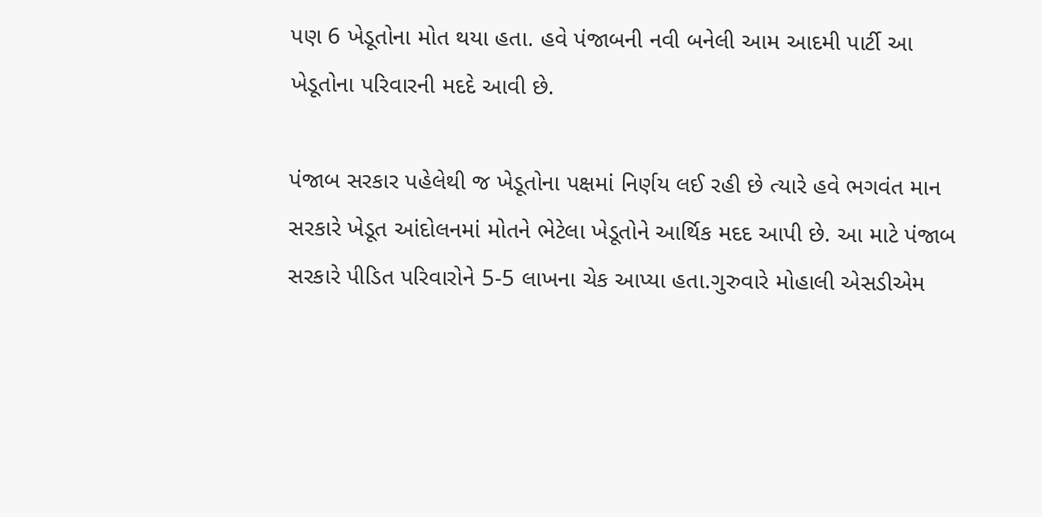પણ 6 ખેડૂતોના મોત થયા હતા. હવે પંજાબની નવી બનેલી આમ આદમી પાર્ટી આ ખેડૂતોના પરિવારની મદદે આવી છે.

પંજાબ સરકાર પહેલેથી જ ખેડૂતોના પક્ષમાં નિર્ણય લઈ રહી છે ત્યારે હવે ભગવંત માન સરકારે ખેડૂત આંદોલનમાં મોતને ભેટેલા ખેડૂતોને આર્થિક મદદ આપી છે. આ માટે પંજાબ સરકારે પીડિત પરિવારોને 5-5 લાખના ચેક આપ્યા હતા.ગુરુવારે મોહાલી એસડીએમ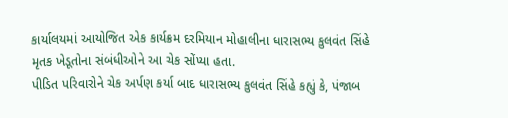કાર્યાલયમાં આયોજિત એક કાર્યક્રમ દરમિયાન મોહાલીના ધારાસભ્ય કુલવંત સિંહે મૃતક ખેડૂતોના સંબંધીઓને આ ચેક સોંપ્યા હતા.
પીડિત પરિવારોને ચેક અર્પણ કર્યા બાદ ધારાસભ્ય કુલવંત સિંહે કહ્યું કે, પંજાબ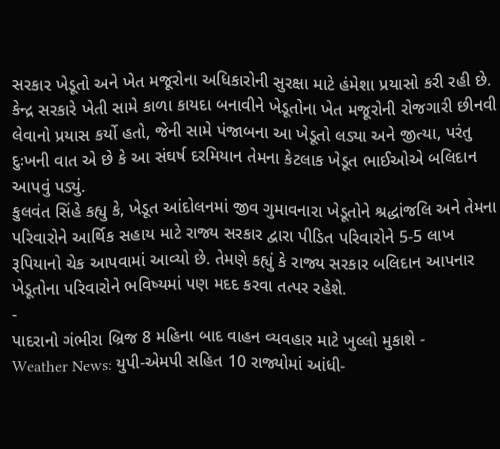સરકાર ખેડૂતો અને ખેત મજૂરોના અધિકારોની સુરક્ષા માટે હંમેશા પ્રયાસો કરી રહી છે. કેન્દ્ર સરકારે ખેતી સામે કાળા કાયદા બનાવીને ખેડૂતોના ખેત મજૂરોની રોજગારી છીનવી લેવાનો પ્રયાસ કર્યો હતો, જેની સામે પંજાબના આ ખેડૂતો લડ્યા અને જીત્યા, પરંતુ દુઃખની વાત એ છે કે આ સંઘર્ષ દરમિયાન તેમના કેટલાક ખેડૂત ભાઈઓએ બલિદાન આપવું પડ્યું.
કુલવંત સિંહે કહ્યુ કે, ખેડૂત આંદોલનમાં જીવ ગુમાવનારા ખેડૂતોને શ્રદ્ધાંજલિ અને તેમના પરિવારોને આર્થિક સહાય માટે રાજ્ય સરકાર દ્વારા પીડિત પરિવારોને 5-5 લાખ રૂપિયાનો ચેક આપવામાં આવ્યો છે. તેમણે કહ્યું કે રાજ્ય સરકાર બલિદાન આપનાર ખેડૂતોના પરિવારોને ભવિષ્યમાં પણ મદદ કરવા તત્પર રહેશે.
-
પાદરાનો ગંભીરા બ્રિજ 8 મહિના બાદ વાહન વ્યવહાર માટે ખુલ્લો મુકાશે -
Weather News: યુપી-એમપી સહિત 10 રાજ્યોમાં આંધી-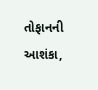તોફાનની આશંકા,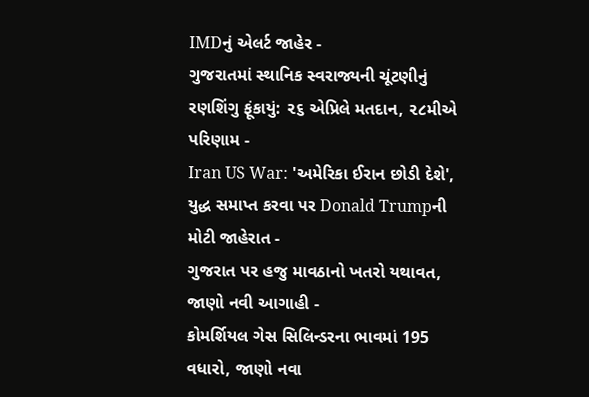IMDનું એલર્ટ જાહેર -
ગુજરાતમાં સ્થાનિક સ્વરાજ્યની ચૂંટણીનું રણશિંગુ ફૂંકાયું: ૨૬ એપ્રિલે મતદાન, ૨૮મીએ પરિણામ -
Iran US War: 'અમેરિકા ઈરાન છોડી દેશે', યુદ્ધ સમાપ્ત કરવા પર Donald Trumpની મોટી જાહેરાત -
ગુજરાત પર હજુ માવઠાનો ખતરો યથાવત, જાણો નવી આગાહી -
કોમર્શિયલ ગેસ સિલિન્ડરના ભાવમાં 195 વધારો, જાણો નવા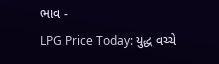ભાવ -
LPG Price Today: યુદ્ધ વચ્ચે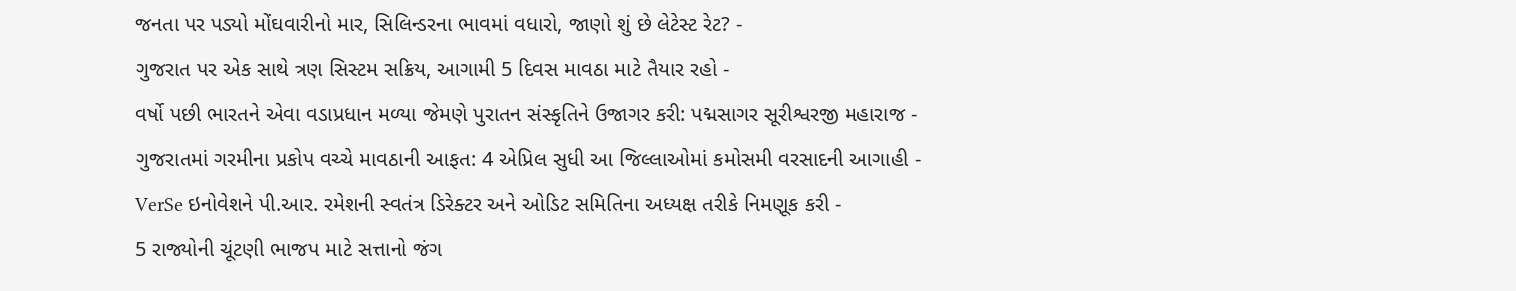જનતા પર પડ્યો મોંઘવારીનો માર, સિલિન્ડરના ભાવમાં વધારો, જાણો શું છે લેટેસ્ટ રેટ? -
ગુજરાત પર એક સાથે ત્રણ સિસ્ટમ સક્રિય, આગામી 5 દિવસ માવઠા માટે તૈયાર રહો -
વર્ષો પછી ભારતને એવા વડાપ્રધાન મળ્યા જેમણે પુરાતન સંસ્કૃતિને ઉજાગર કરી: પદ્મસાગર સૂરીશ્વરજી મહારાજ -
ગુજરાતમાં ગરમીના પ્રકોપ વચ્ચે માવઠાની આફત: 4 એપ્રિલ સુધી આ જિલ્લાઓમાં કમોસમી વરસાદની આગાહી -
VerSe ઇનોવેશને પી.આર. રમેશની સ્વતંત્ર ડિરેક્ટર અને ઓડિટ સમિતિના અધ્યક્ષ તરીકે નિમણૂક કરી -
5 રાજ્યોની ચૂંટણી ભાજપ માટે સત્તાનો જંગ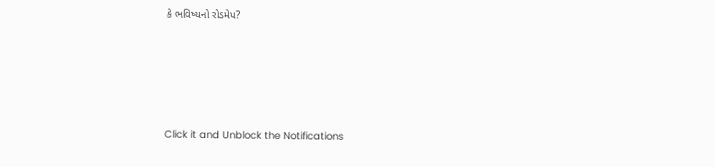કે ભવિષ્યનો રોડમેપ?









Click it and Unblock the Notifications